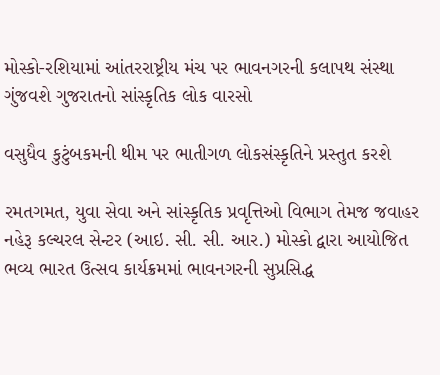મોસ્કો-રશિયામાં આંતરરાષ્ટ્રીય મંચ પર ભાવનગરની કલાપથ સંસ્થા ગુંજવશે ગુજરાતનો સાંસ્કૃતિક લોક વારસો

વસુધૈવ કુટુંબકમની થીમ પર ભાતીગળ લોકસંસ્કૃતિને પ્રસ્તુત કરશે

રમતગમત, યુવા સેવા અને સાંસ્કૃતિક પ્રવૃત્તિઓ વિભાગ તેમજ જવાહર નહેરૂ કલ્ચરલ સેન્ટર (આઇ. સી. સી. આર.) મોસ્કો દ્વારા આયોજિત ભવ્ય ભારત ઉત્સવ કાર્યક્રમમાં ભાવનગરની સુપ્રસિદ્ધ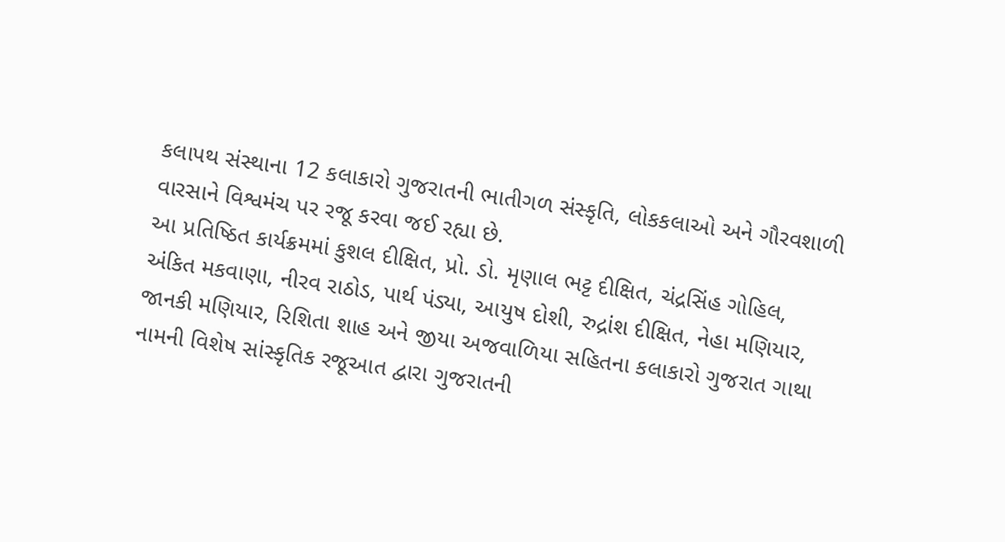કલાપથ સંસ્થાના 12 કલાકારો ગુજરાતની ભાતીગળ સંસ્કૃતિ, લોકકલાઓ અને ગૌરવશાળી વારસાને વિશ્વમંચ પર રજૂ કરવા જઈ રહ્યા છે.
આ પ્રતિષ્ઠિત કાર્યક્રમમાં કુશલ દીક્ષિત, પ્રો. ડો. મૃણાલ ભટ્ટ દીક્ષિત, ચંદ્રસિંહ ગોહિલ, અંકિત મકવાણા, નીરવ રાઠોડ, પાર્થ પંડ્યા, આયુષ દોશી, રુદ્રાંશ દીક્ષિત, નેહા મણિયાર, જાનકી મણિયાર, રિશિતા શાહ અને જીયા અજવાળિયા સહિતના કલાકારો ગુજરાત ગાથા નામની વિશેષ સાંસ્કૃતિક રજૂઆત દ્વારા ગુજરાતની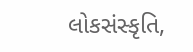લોકસંસ્કૃતિ,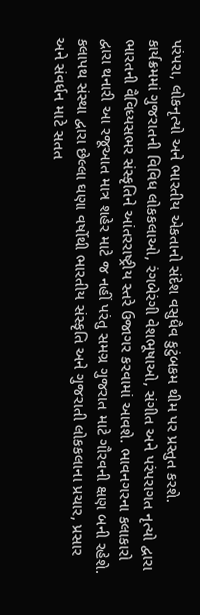પરંપરા, લોકનૃત્યો અને ભારતીય એકતાનો સંદેશ વસુધૈવ કુટુંબકમ થીમ પર પ્રસ્તુત કરશે.
કાર્યક્રમમાં ગુજરાતની વિવિધ લોકકલાઓ, રંગબેરંગી વેશભૂષાઓ, સંગીત અને પરંપરાગત નૃત્યો દ્વારા ભારતની વૈવિધ્યસભર સંસ્કૃતિને આંતરરાષ્ટ્રીય સ્તરે ઉજાગર કરવામાં આવશે. ભાવનગરના કલાકારો દ્વારા થનારી આ રજૂઆત માત્ર શહેર માટે જ નહીં પરંતુ સમગ્ર ગુજરાત માટે ગૌરવની ક્ષણ બની રહેશે. કલાપથ સંસ્થા દ્વારા છેલ્લા ઘણા વર્ષોથી ભારતીય સંસ્કૃતિ અને ગુજરાતી લોકકલાના પ્રચાર, પ્રસાર અને સંવર્ધન માટે સતત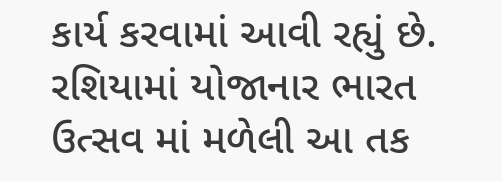કાર્ય કરવામાં આવી રહ્યું છે. રશિયામાં યોજાનાર ભારત ઉત્સવ માં મળેલી આ તક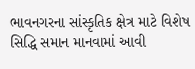ભાવનગરના સાંસ્કૃતિક ક્ષેત્ર માટે વિશેષ સિદ્ધિ સમાન માનવામાં આવી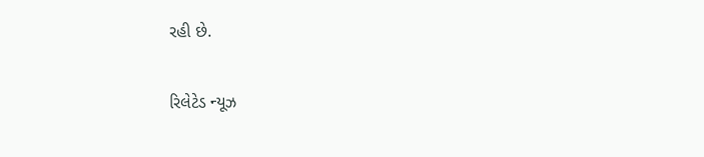રહી છે.

રિલેટેડ ન્યૂઝ